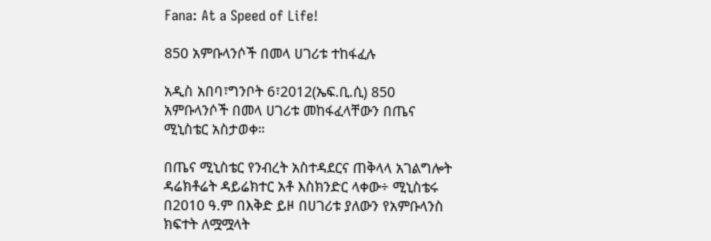Fana: At a Speed of Life!

850 አምቡላንሶች በመላ ሀገሪቱ ተከፋፈሉ

አዲስ አበባ፣ግንቦት 6፣2012(ኤፍ.ቢ.ሲ) 850 አምቡላንሶች በመላ ሀገሪቱ መከፋፈላቸውን በጤና ሚኒስቴር አስታወቀ።

በጤና ሚኒስቴር የንብረት አስተዳደርና ጠቅላላ አገልግሎት ዳሬክቶሬት ዳይሬክተር አቶ እስክንድር ላቀው÷ ሚኒስቴሩ በ2010 ዓ.ም በእቅድ ይዞ በሀገሪቱ ያለውን የአምቡላንስ ክፍተት ለሟሟላት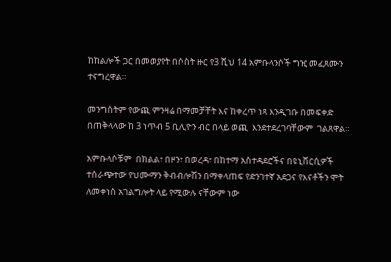ከከልሎች ጋር በመወያየት በሶስት ዙር የ3 ሺህ 14 አምቡላንሶች ግዢ መፈጸሙን ተናግረዋል።

መንግስትም የውጪ ምንዛሬ በማመቻቸት እና ከቀረጥ ነጻ እንዲገቡ በመፍቀድ በጠቅላላው ከ 3 ነጥብ 5 ቢሊዮን ብር በላይ ወጪ  እንደተደረገባቸውም  ገልጸዋል።

አምቡላሶቹም  በክልል፣ በዞን፣ በወረዳ፣ በከተማ አስተዳደሮችና በዩኒቨርሲዎች ተሰራጭተው የህሙማን ቅብብሎሽን በማቀላጠፍ የድንገተኛ አደጋና የእናቶችን ሞት ለመቀነስ አገልግሎት ላይ የሚውሉ ናቸውም ነው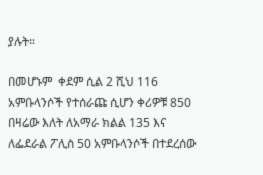ያሉት።

በመሆኑም  ቀደም ሲል 2 ሺህ 116 አምቡላንሶች የተሰራጩ ሲሆን ቀሪዎቹ 850  በዛሬው እለት ለአማራ ክልል 135 እና ለፌደራል ፖሊስ 50 አምቡላንሶች በተደረሰው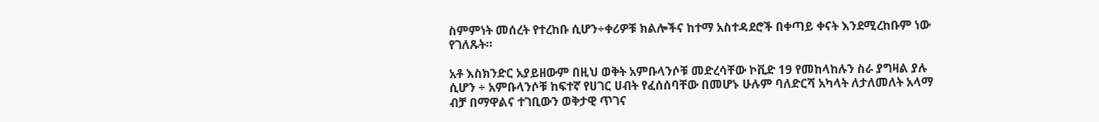ስምምነት መሰረት የተረከቡ ሲሆን÷ቀሪዎቹ ክልሎችና ከተማ አስተዳደሮች በቀጣይ ቀናት እንደሚረከቡም ነው የገለጹት።

አቶ እስክንድር አያይዘውም በዚህ ወቅት አምቡላንሶቹ መድረሳቸው ኮቪድ 19 የመከላከሉን ስራ ያግዛል ያሉ ሲሆን ÷ አምቡላንሶቹ ከፍተኛ የሀገር ሀብት የፈሰሰባቸው በመሆኑ ሁሉም ባለድርሻ አካላት ለታለመለት አላማ ብቻ በማዋልና ተገቢውን ወቅታዊ ጥገና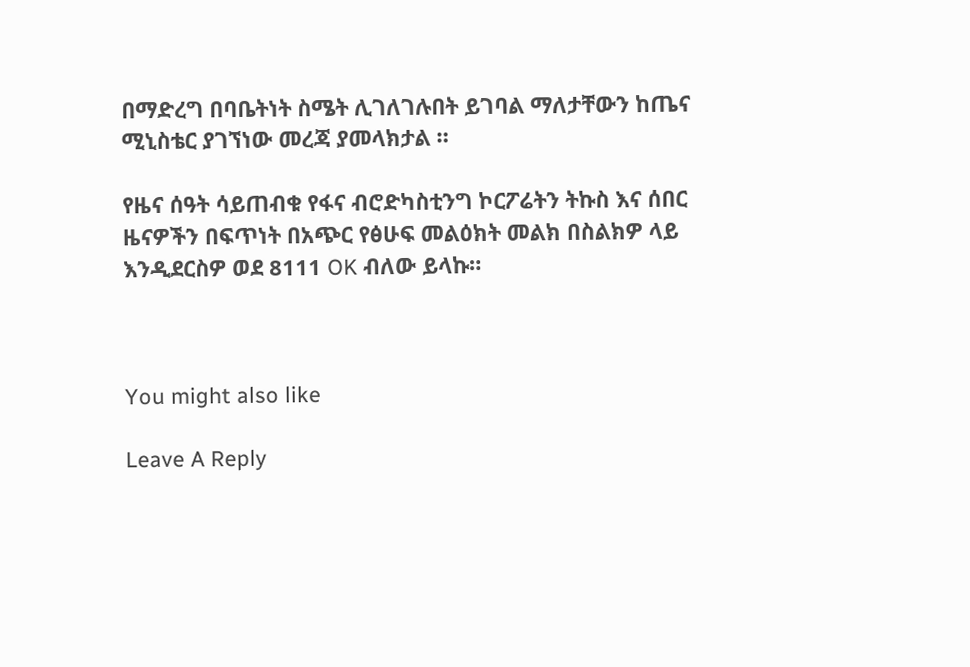በማድረግ በባቤትነት ስሜት ሊገለገሉበት ይገባል ማለታቸውን ከጤና ሚኒስቴር ያገኘነው መረጃ ያመላክታል ።

የዜና ሰዓት ሳይጠብቁ የፋና ብሮድካስቲንግ ኮርፖሬትን ትኩስ እና ሰበር ዜናዎችን በፍጥነት በአጭር የፅሁፍ መልዕክት መልክ በስልክዎ ላይ እንዲደርስዎ ወደ 8111 OK ብለው ይላኩ።



You might also like

Leave A Reply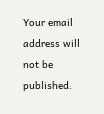Your email address will not be published.